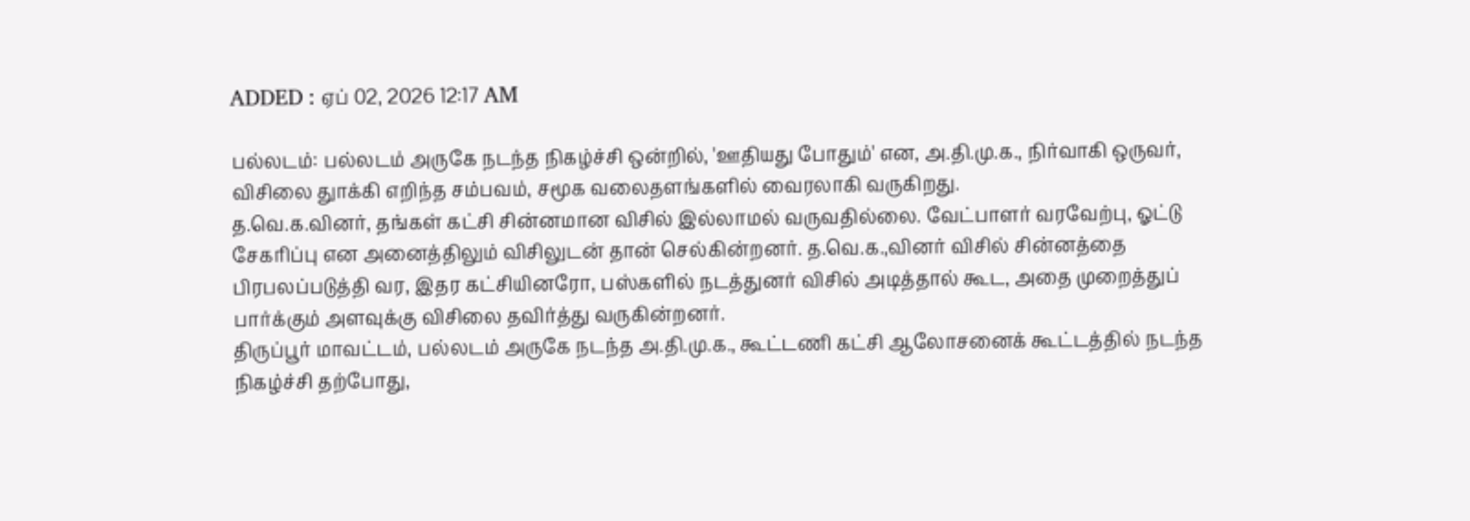ADDED : ஏப் 02, 2026 12:17 AM

பல்லடம்: பல்லடம் அருகே நடந்த நிகழ்ச்சி ஒன்றில், 'ஊதியது போதும்' என, அ.தி.மு.க., நிர்வாகி ஒருவர், விசிலை துாக்கி எறிந்த சம்பவம், சமூக வலைதளங்களில் வைரலாகி வருகிறது.
த.வெ.க.வினர், தங்கள் கட்சி சின்னமான விசில் இல்லாமல் வருவதில்லை. வேட்பாளர் வரவேற்பு, ஓட்டு சேகரிப்பு என அனைத்திலும் விசிலுடன் தான் செல்கின்றனர். த.வெ.க.,வினர் விசில் சின்னத்தை பிரபலப்படுத்தி வர, இதர கட்சியினரோ, பஸ்களில் நடத்துனர் விசில் அடித்தால் கூட, அதை முறைத்துப் பார்க்கும் அளவுக்கு விசிலை தவிர்த்து வருகின்றனர்.
திருப்பூர் மாவட்டம், பல்லடம் அருகே நடந்த அ.தி.மு.க., கூட்டணி கட்சி ஆலோசனைக் கூட்டத்தில் நடந்த நிகழ்ச்சி தற்போது,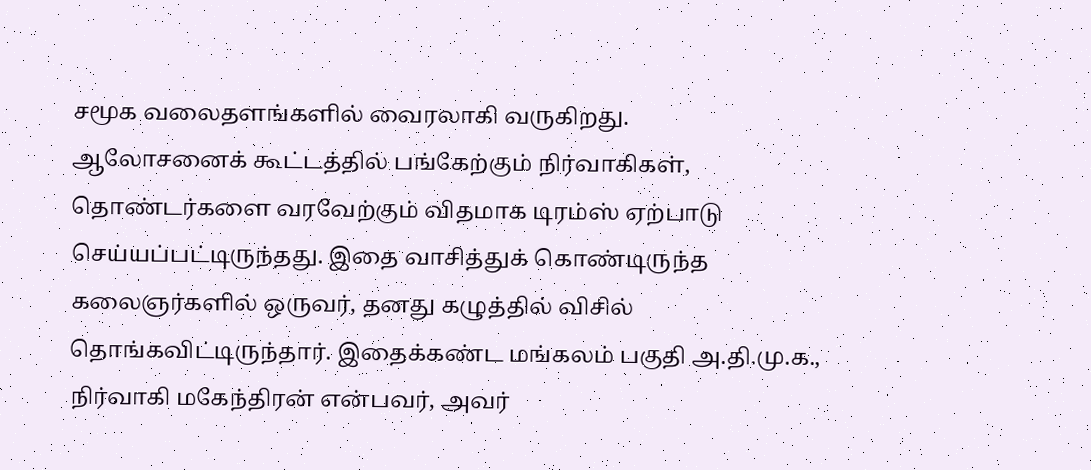சமூக வலைதளங்களில் வைரலாகி வருகிறது.
ஆலோசனைக் கூட்டத்தில் பங்கேற்கும் நிர்வாகிகள், தொண்டர்களை வரவேற்கும் விதமாக டிரம்ஸ் ஏற்பாடு செய்யப்பட்டிருந்தது. இதை வாசித்துக் கொண்டிருந்த கலைஞர்களில் ஒருவர், தனது கழுத்தில் விசில் தொங்கவிட்டிருந்தார். இதைக்கண்ட மங்கலம் பகுதி அ.தி.மு.க., நிர்வாகி மகேந்திரன் என்பவர், அவர்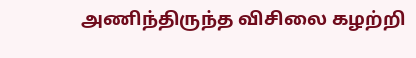அணிந்திருந்த விசிலை கழற்றி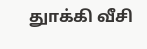துாக்கி வீசி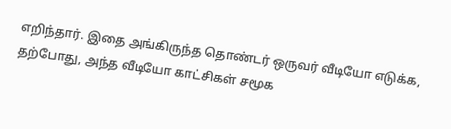எறிந்தார். இதை அங்கிருந்த தொண்டர் ஒருவர் வீடியோ எடுக்க, தற்போது, அந்த வீடியோ காட்சிகள் சமூக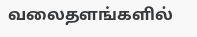வலைதளங்களில்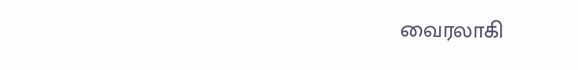வைரலாகி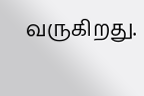வருகிறது.